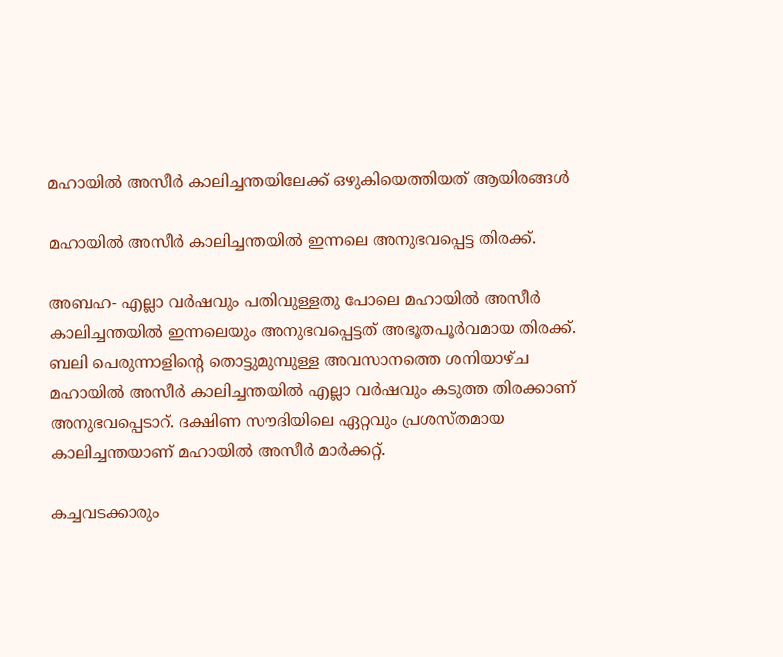മഹായിൽ അസീർ കാലിച്ചന്തയിലേക്ക് ഒഴുകിയെത്തിയത് ആയിരങ്ങൾ

മഹായിൽ അസീർ കാലിച്ചന്തയിൽ ഇന്നലെ അനുഭവപ്പെട്ട തിരക്ക്.

അബഹ- എല്ലാ വർഷവും പതിവുള്ളതു പോലെ മഹായിൽ അസീർ കാലിച്ചന്തയിൽ ഇന്നലെയും അനുഭവപ്പെട്ടത് അഭൂതപൂർവമായ തിരക്ക്. ബലി പെരുന്നാളിന്റെ തൊട്ടുമുമ്പുള്ള അവസാനത്തെ ശനിയാഴ്ച മഹായിൽ അസീർ കാലിച്ചന്തയിൽ എല്ലാ വർഷവും കടുത്ത തിരക്കാണ് അനുഭവപ്പെടാറ്. ദക്ഷിണ സൗദിയിലെ ഏറ്റവും പ്രശസ്തമായ കാലിച്ചന്തയാണ് മഹായിൽ അസീർ മാർക്കറ്റ്.

കച്ചവടക്കാരും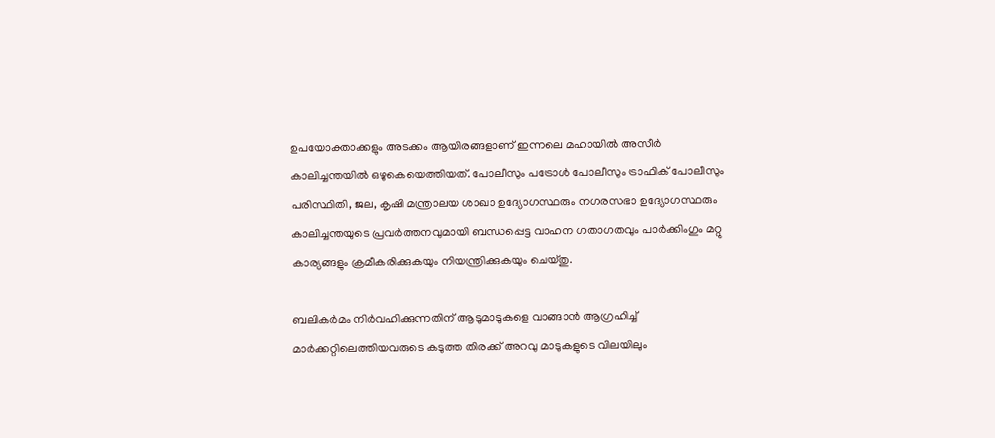ഉപയോക്താക്കളും അടക്കം ആയിരങ്ങളാണ് ഇന്നലെ മഹായിൽ അസീർ കാലിച്ചന്തയിൽ ഒഴുകെയെത്തിയത്. പോലീസും പട്രോൾ പോലീസും ട്രാഫിക് പോലീസും പരിസ്ഥിതി, ജല, കൃഷി മന്ത്രാലയ ശാഖാ ഉദ്യോഗസ്ഥരും നഗരസഭാ ഉദ്യോഗസ്ഥരും കാലിച്ചന്തയുടെ പ്രവർത്തനവുമായി ബന്ധപ്പെട്ട വാഹന ഗതാഗതവും പാർക്കിംഗും മറ്റു കാര്യങ്ങളും ക്രമീകരിക്കുകയും നിയന്ത്രിക്കുകയും ചെയ്തു.

ബലികർമം നിർവഹിക്കുന്നതിന് ആടുമാടുകളെ വാങ്ങാൻ ആഗ്രഹിച്ച് മാർക്കറ്റിലെത്തിയവരുടെ കടുത്ത തിരക്ക് അറവു മാടുകളുടെ വിലയിലും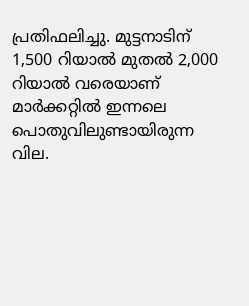പ്രതിഫലിച്ചു. മുട്ടനാടിന് 1,500 റിയാൽ മുതൽ 2,000 റിയാൽ വരെയാണ് മാർക്കറ്റിൽ ഇന്നലെ പൊതുവിലുണ്ടായിരുന്ന വില.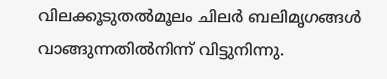വിലക്കൂടുതൽമൂലം ചിലർ ബലിമൃഗങ്ങൾ വാങ്ങുന്നതിൽനിന്ന് വിട്ടുനിന്നു.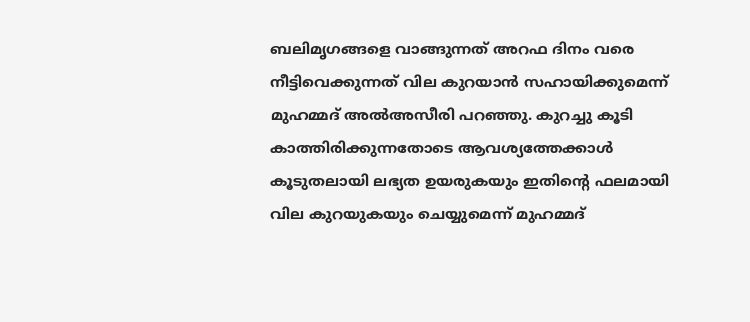ബലിമൃഗങ്ങളെ വാങ്ങുന്നത് അറഫ ദിനം വരെ നീട്ടിവെക്കുന്നത് വില കുറയാൻ സഹായിക്കുമെന്ന് മുഹമ്മദ് അൽഅസീരി പറഞ്ഞു. കുറച്ചു കൂടി കാത്തിരിക്കുന്നതോടെ ആവശ്യത്തേക്കാൾ കൂടുതലായി ലഭ്യത ഉയരുകയും ഇതിന്റെ ഫലമായി വില കുറയുകയും ചെയ്യുമെന്ന് മുഹമ്മദ്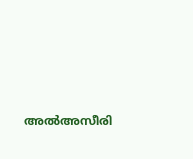അൽഅസീരി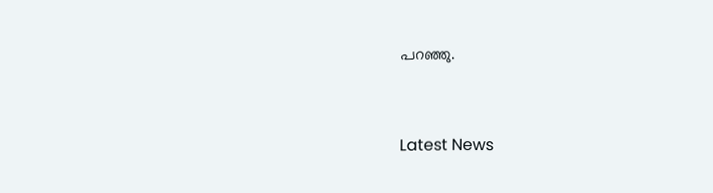പറഞ്ഞു.



Latest News